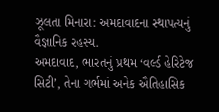ઝૂલતા મિનારા: અમદાવાદના સ્થાપત્યનું વૈજ્ઞાનિક રહસ્ય.
અમદાવાદ, ભારતનું પ્રથમ ‘વર્લ્ડ હેરિટેજ સિટી’, તેના ગર્ભમાં અનેક ઐતિહાસિક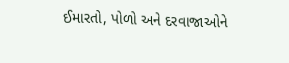ઈમારતો, પોળો અને દરવાજાઓને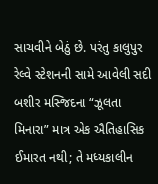સાચવીને બેઠું છે. પરંતુ કાલુપુર રેલ્વે સ્ટેશનની સામે આવેલી સદી બશીર મસ્જિદના “ઝૂલતા મિનારા” માત્ર એક ઐતિહાસિક ઈમારત નથી; તે મધ્યકાલીન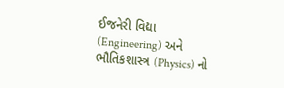ઈજનેરી વિદ્યા (Engineering) અને ભૌતિકશાસ્ત્ર (Physics) નો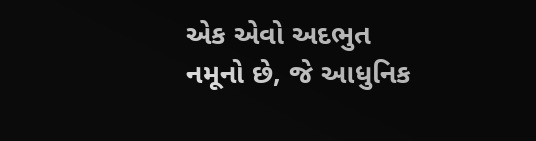એક એવો અદભુત નમૂનો છે, જે આધુનિક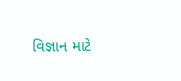વિજ્ઞાન માટે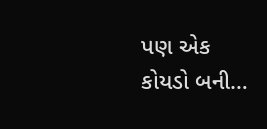પણ એક કોયડો બની…